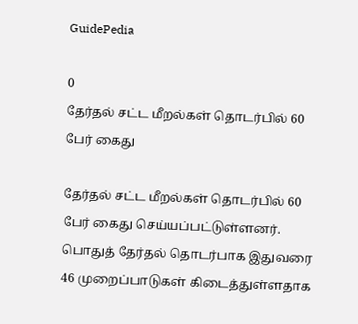GuidePedia

0
தேர்தல் சட்ட மீறல்கள் தொடர்பில் 60 பேர் கைது

தேர்தல் சட்ட மீறல்கள் தொடர்பில் 60 பேர் கைது செய்யப்பட்டுள்ளனர்.
பொதுத் தேர்தல் தொடர்பாக இதுவரை 46 முறைப்பாடுகள் கிடைத்துள்ளதாக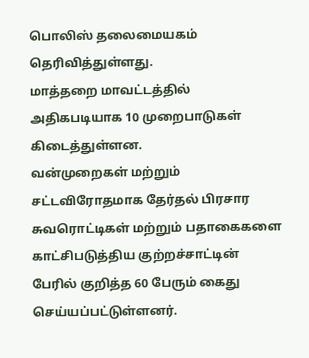பொலிஸ் தலைமையகம் தெரிவித்துள்ளது.
மாத்தறை மாவட்டத்தில் அதிகபடியாக 10 முறைபாடுகள் கிடைத்துள்ளன.
வன்முறைகள் மற்றும் சட்டவிரோதமாக தேர்தல் பிரசார சுவரொட்டிகள் மற்றும் பதாகைகளை காட்சிபடுத்திய குற்றச்சாட்டின் பேரில் குறித்த 60 பேரும் கைது செய்யப்பட்டுள்ளனர்.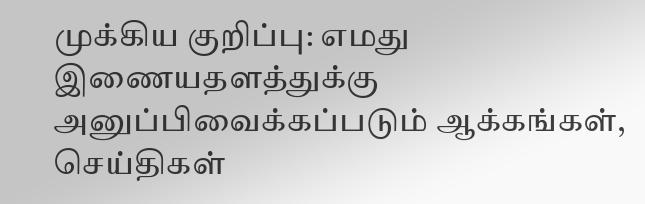முக்கிய குறிப்பு: எமது இணையதளத்துக்கு அனுப்பிவைக்கப்படும் ஆக்கங்கள், செய்திகள்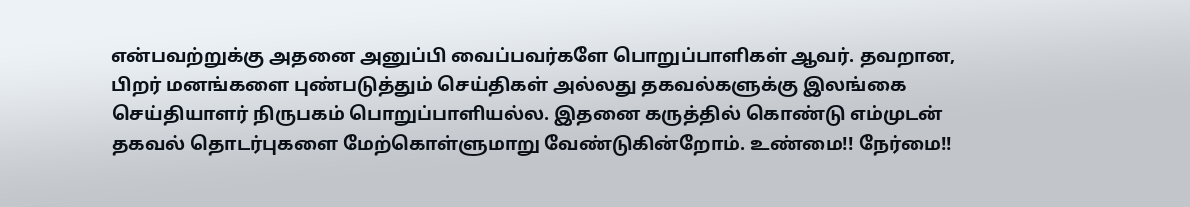என்பவற்றுக்கு அதனை அனுப்பி வைப்பவர்களே பொறுப்பாளிகள் ஆவர். தவறான, பிறர் மனங்களை புண்படுத்தும் செய்திகள் அல்லது தகவல்களுக்கு இலங்கை செய்தியாளர் நிருபகம் பொறுப்பாளியல்ல. இதனை கருத்தில் கொண்டு எம்முடன் தகவல் தொடர்புகளை மேற்கொள்ளுமாறு வேண்டுகின்றோம். உண்மை!! நேர்மை!!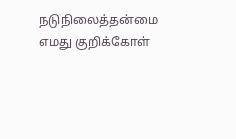நடுநிலைத்தன்மை எமது குறிக்கோள்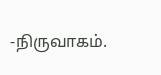-நிருவாகம்.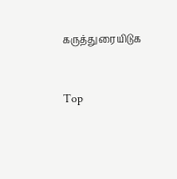கருத்துரையிடுக


Top